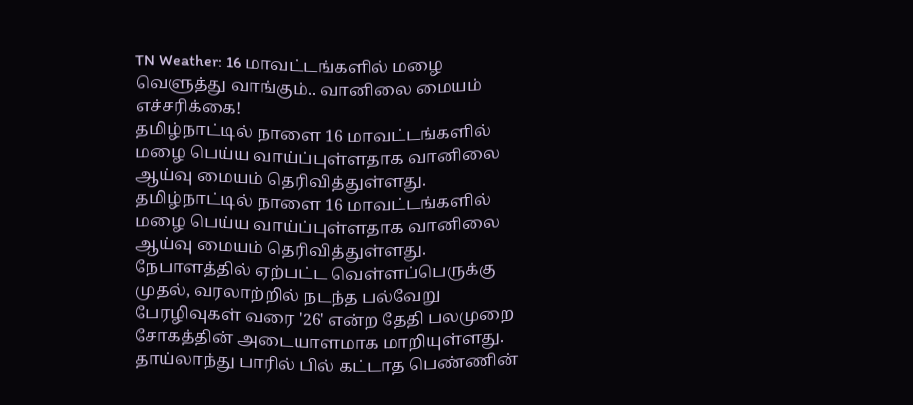TN Weather: 16 மாவட்டங்களில் மழை வெளுத்து வாங்கும்.. வானிலை மையம் எச்சரிக்கை!
தமிழ்நாட்டில் நாளை 16 மாவட்டங்களில் மழை பெய்ய வாய்ப்புள்ளதாக வானிலை ஆய்வு மையம் தெரிவித்துள்ளது.
தமிழ்நாட்டில் நாளை 16 மாவட்டங்களில் மழை பெய்ய வாய்ப்புள்ளதாக வானிலை ஆய்வு மையம் தெரிவித்துள்ளது.
நேபாளத்தில் ஏற்பட்ட வெள்ளப்பெருக்கு முதல், வரலாற்றில் நடந்த பல்வேறு பேரழிவுகள் வரை '26' என்ற தேதி பலமுறை சோகத்தின் அடையாளமாக மாறியுள்ளது.
தாய்லாந்து பாரில் பில் கட்டாத பெண்ணின்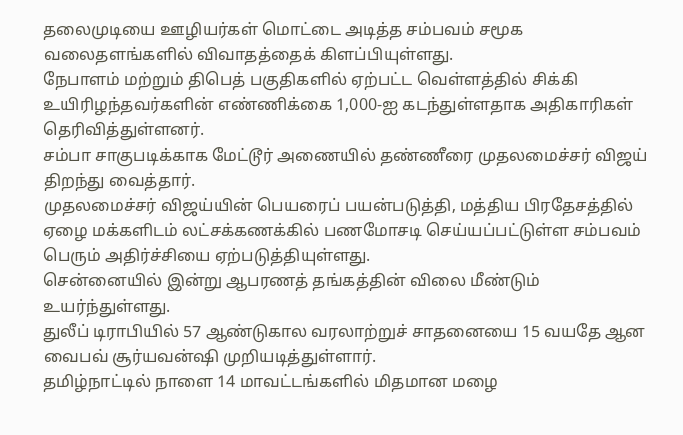தலைமுடியை ஊழியர்கள் மொட்டை அடித்த சம்பவம் சமூக வலைதளங்களில் விவாதத்தைக் கிளப்பியுள்ளது.
நேபாளம் மற்றும் திபெத் பகுதிகளில் ஏற்பட்ட வெள்ளத்தில் சிக்கி உயிரிழந்தவர்களின் எண்ணிக்கை 1,000-ஐ கடந்துள்ளதாக அதிகாரிகள் தெரிவித்துள்ளனர்.
சம்பா சாகுபடிக்காக மேட்டூர் அணையில் தண்ணீரை முதலமைச்சர் விஜய் திறந்து வைத்தார்.
முதலமைச்சர் விஜய்யின் பெயரைப் பயன்படுத்தி, மத்திய பிரதேசத்தில் ஏழை மக்களிடம் லட்சக்கணக்கில் பணமோசடி செய்யப்பட்டுள்ள சம்பவம் பெரும் அதிர்ச்சியை ஏற்படுத்தியுள்ளது.
சென்னையில் இன்று ஆபரணத் தங்கத்தின் விலை மீண்டும் உயர்ந்துள்ளது.
துலீப் டிராபியில் 57 ஆண்டுகால வரலாற்றுச் சாதனையை 15 வயதே ஆன வைபவ் சூர்யவன்ஷி முறியடித்துள்ளார்.
தமிழ்நாட்டில் நாளை 14 மாவட்டங்களில் மிதமான மழை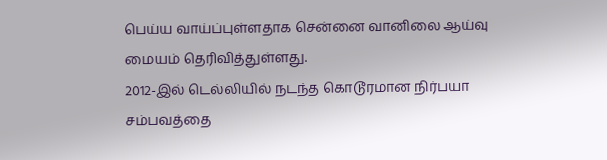பெய்ய வாய்ப்புள்ளதாக சென்னை வானிலை ஆய்வு மையம் தெரிவித்துள்ளது.
2012-இல் டெல்லியில் நடந்த கொடூரமான நிர்பயா சம்பவத்தை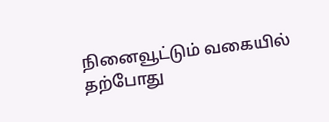நினைவூட்டும் வகையில் தற்போது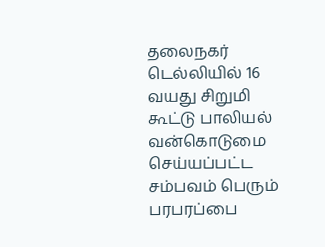தலைநகர் டெல்லியில் 16 வயது சிறுமி கூட்டு பாலியல் வன்கொடுமை செய்யப்பட்ட சம்பவம் பெரும் பரபரப்பை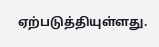ஏற்படுத்தியுள்ளது.